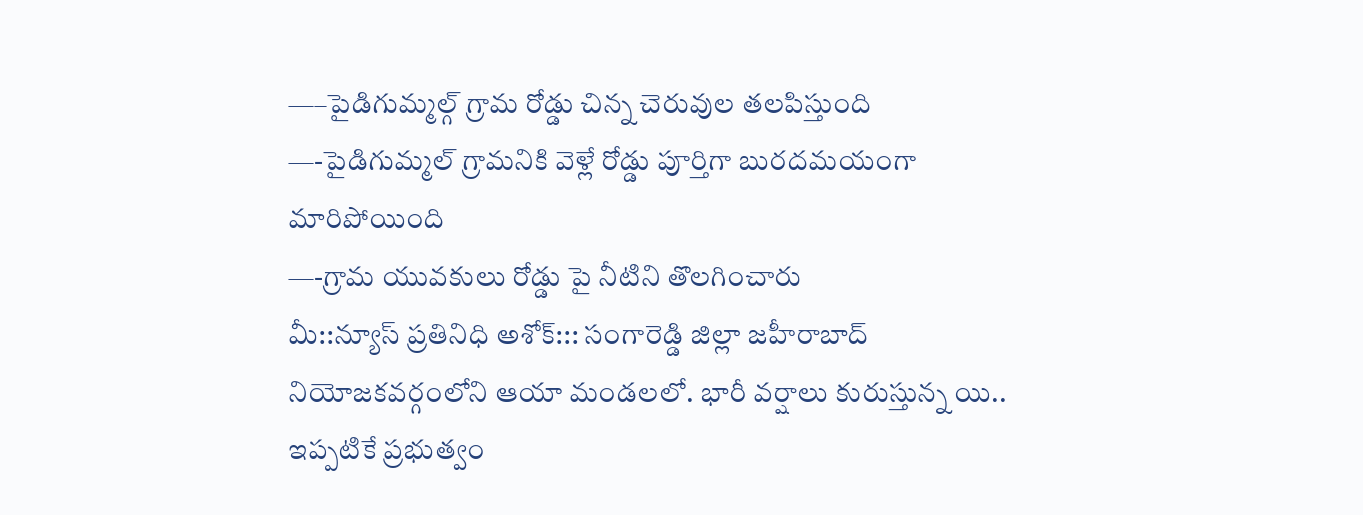—–పైడిగుమ్మల్గ్ గ్రామ రోడ్డు చిన్న చెరువుల తలపిస్తుంది
—-పైడిగుమ్మల్ గ్రామనికి వెళ్లే రోడ్డు పూర్తిగా బురదమయంగా మారిపోయింది
—-గ్రామ యువకులు రోడ్డు పై నీటిని తొలగించారు
మీ::న్యూస్ ప్రతినిధి అశోక్::: సంగారెడ్డి జిల్లా జహీరాబాద్ నియోజకవర్గంలోని ఆయా మండలలో. భారీ వర్షాలు కురుస్తున్న యి.. ఇప్పటికే ప్రభుత్వం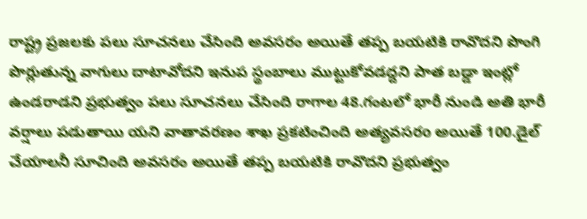రాష్ట్ర ప్రజలకు పలు సూచనలు చేసింది అవసరం అయితే తప్ప బయటికి రావొదని పొంగి పొర్లుతున్న వాగులు దాటావోదని ఇనుప స్థంబాలు ముట్టుకోవడద్దని పాత బడ్డా ఇంట్లో ఉండరాడని ప్రభుత్వం పలు సూచనలు చేసింది రాగాల 48.గంటలో భారీ నుండి అతి భారీ వర్షాలు పడుతాయి యని వాతావరణం శాఖ ప్రకటించింది అత్యవసరo అయితే 100.డైల్ చేయాలనీ సూచింది అవసరం అయితే తప్ప బయటికి రావొదని ప్రభుత్వం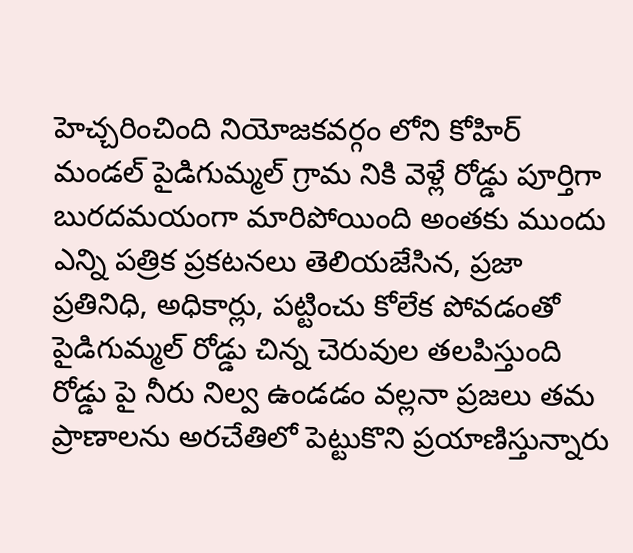హెచ్చరించింది నియోజకవర్గం లోని కోహిర్ మండల్ పైడిగుమ్మల్ గ్రామ నికి వెళ్లే రోడ్డు పూర్తిగా బురదమయంగా మారిపోయింది అంతకు ముందు ఎన్ని పత్రిక ప్రకటనలు తెలియజేసిన, ప్రజా ప్రతినిధి, అధికార్లు, పట్టించు కోలేక పోవడంతో పైడిగుమ్మల్ రోడ్డు చిన్న చెరువుల తలపిస్తుంది రోడ్డు పై నీరు నిల్వ ఉండడం వల్లనా ప్రజలు తమ ప్రాణాలను అరచేతిలో పెట్టుకొని ప్రయాణిస్తున్నారు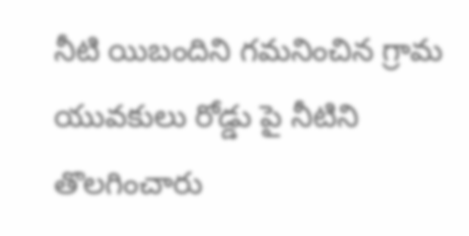నీటి యిబందిని గమనించిన గ్రామ యువకులు రోడ్డు పై నీటిని తొలగించారు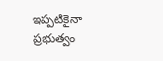ఇప్పటికైనా ప్రభుత్వం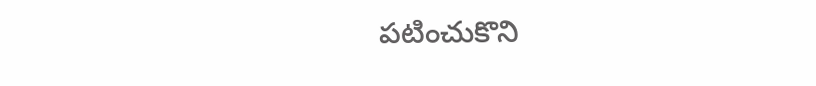పటించుకొని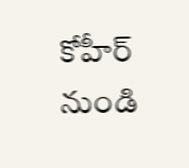కోహీర్ నుండి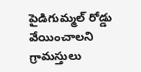పైడిగుమ్మల్ రోడ్డు వేయించాలని గ్రామస్తులు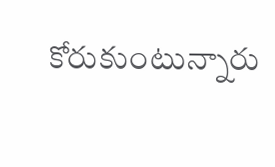కోరుకుంటున్నారు